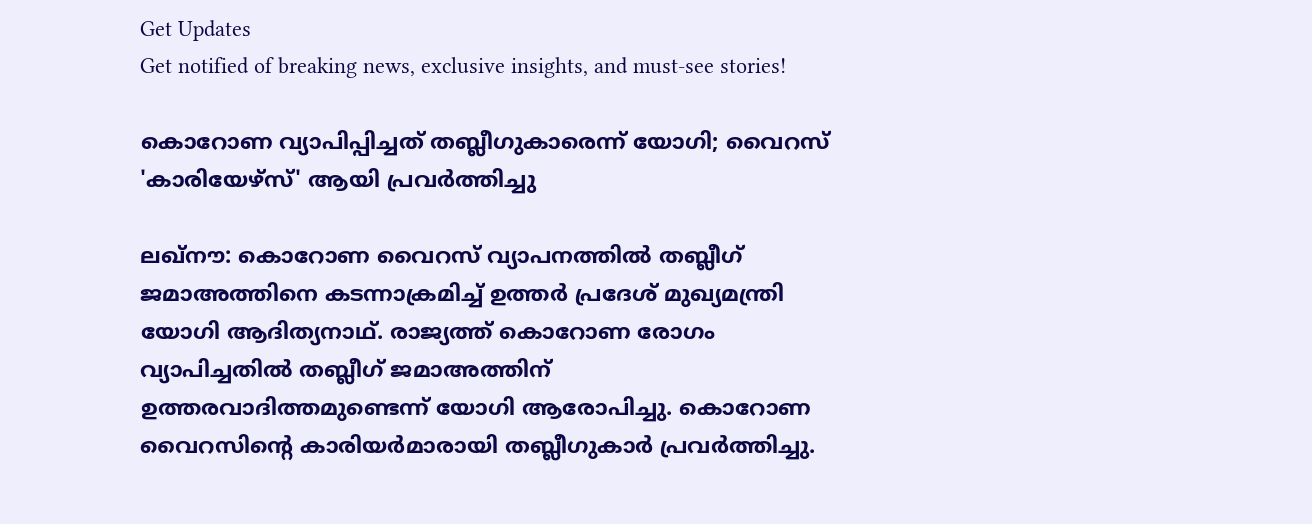Get Updates
Get notified of breaking news, exclusive insights, and must-see stories!

കൊറോണ വ്യാപിപ്പിച്ചത് തബ്ലീഗുകാരെന്ന് യോഗി; വൈറസ് 'കാരിയേഴ്‌സ്' ആയി പ്രവര്‍ത്തിച്ചു

ലഖ്‌നൗ: കൊറോണ വൈറസ് വ്യാപനത്തില്‍ തബ്ലീഗ് ജമാഅത്തിനെ കടന്നാക്രമിച്ച് ഉത്തര്‍ പ്രദേശ് മുഖ്യമന്ത്രി യോഗി ആദിത്യനാഥ്. രാജ്യത്ത് കൊറോണ രോഗം വ്യാപിച്ചതില്‍ തബ്ലീഗ് ജമാഅത്തിന് ഉത്തരവാദിത്തമുണ്ടെന്ന് യോഗി ആരോപിച്ചു. കൊറോണ വൈറസിന്റെ കാരിയര്‍മാരായി തബ്ലീഗുകാര്‍ പ്രവര്‍ത്തിച്ചു.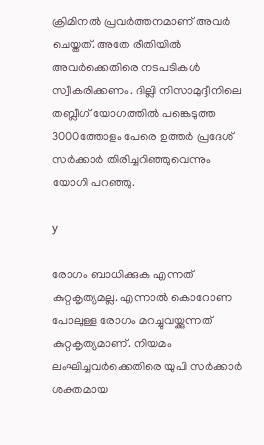ക്രിമിനല്‍ പ്രവര്‍ത്തനമാണ് അവര്‍ ചെയ്തത്. അതേ രീതിയില്‍ അവര്‍ക്കെതിരെ നടപടികള്‍ സ്വീകരിക്കണം. ദില്ലി നിസാമുദ്ദീനിലെ തബ്ലീഗ് യോഗത്തില്‍ പങ്കെടുത്ത 3000ത്തോളം പേരെ ഉത്തര്‍ പ്രദേശ് സര്‍ക്കാര്‍ തിരിച്ചറിഞ്ഞുവെന്നും യോഗി പറഞ്ഞു.

y

രോഗം ബാധിക്കുക എന്നത് കുറ്റകൃത്യമല്ല. എന്നാല്‍ കൊറോണ പോലുള്ള രോഗം മറച്ചുവയ്ക്കുന്നത് കുറ്റകൃത്യമാണ്. നിയമം ലംഘിച്ചവര്‍ക്കെതിരെ യുപി സര്‍ക്കാര്‍ ശക്തമായ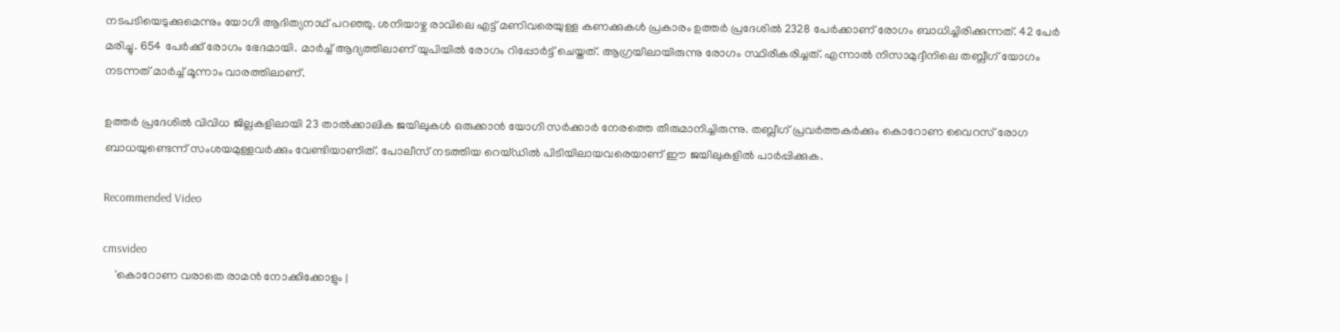നടപടിയെടുക്കുമെന്നും യോഗി ആദിത്യനാഥ് പറഞ്ഞു. ശനിയാഴ്ച രാവിലെ എട്ട് മണിവരെയുള്ള കണക്കുകള്‍ പ്രകാരം ഉത്തര്‍ പ്രദേശില്‍ 2328 പേര്‍ക്കാണ് രോഗം ബാധിച്ചിരിക്കുന്നത്. 42 പേര്‍ മരിച്ചു. 654 പേര്‍ക്ക് രോഗം ഭേദമായി. മാര്‍ച്ച് ആദ്യത്തിലാണ് യുപിയില്‍ രോഗം റിപ്പോര്‍ട്ട് ചെയ്തത്. ആഗ്രയിലായിരുന്നു രോഗം സ്ഥിരീകരിച്ചത്. എന്നാല്‍ നിസാമുദ്ദീനിലെ തബ്ലീഗ് യോഗം നടന്നത് മാര്‍ച്ച് മൂന്നാം വാരത്തിലാണ്.

ഉത്തര്‍ പ്രദേശില്‍ വിവിധ ജില്ലകളിലായി 23 താല്‍ക്കാലിക ജയിലുകള്‍ ഒരുക്കാന്‍ യോഗി സര്‍ക്കാര്‍ നേരത്തെ തീരുമാനിച്ചിരുന്നു. തബ്ലീഗ് പ്രവര്‍ത്തകര്‍ക്കും കൊറോണ വൈറസ് രോഗ ബാധയുണ്ടെന്ന് സംശയമുള്ളവര്‍ക്കും വേണ്ടിയാണിത്. പോലീസ് നടത്തിയ റെയ്ഡില്‍ പിടിയിലായവരെയാണ് ഈ ജയിലുകളില്‍ പാര്‍പ്പിക്കുക.

Recommended Video

cmsvideo
    'കൊറോണ വരാതെ രാമന്‍ നോക്കിക്കോളും |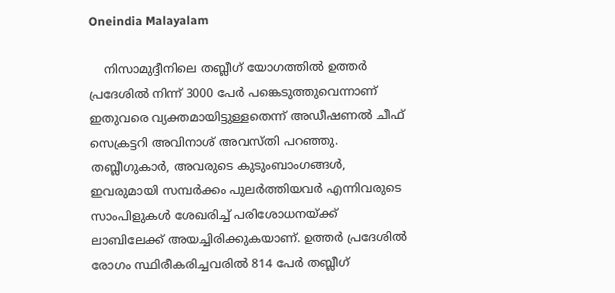Oneindia Malayalam

    നിസാമുദ്ദീനിലെ തബ്ലീഗ് യോഗത്തില്‍ ഉത്തര്‍ പ്രദേശില്‍ നിന്ന് 3000 പേര്‍ പങ്കെടുത്തുവെന്നാണ് ഇതുവരെ വ്യക്തമായിട്ടുള്ളതെന്ന് അഡീഷണല്‍ ചീഫ് സെക്രട്ടറി അവിനാശ് അവസ്തി പറഞ്ഞു. തബ്ലീഗുകാര്‍, അവരുടെ കുടുംബാംഗങ്ങള്‍, ഇവരുമായി സമ്പര്‍ക്കം പുലര്‍ത്തിയവര്‍ എന്നിവരുടെ സാംപിളുകള്‍ ശേഖരിച്ച് പരിശോധനയ്ക്ക് ലാബിലേക്ക് അയച്ചിരിക്കുകയാണ്. ഉത്തര്‍ പ്രദേശില്‍ രോഗം സ്ഥിരീകരിച്ചവരില്‍ 814 പേര്‍ തബ്ലീഗ്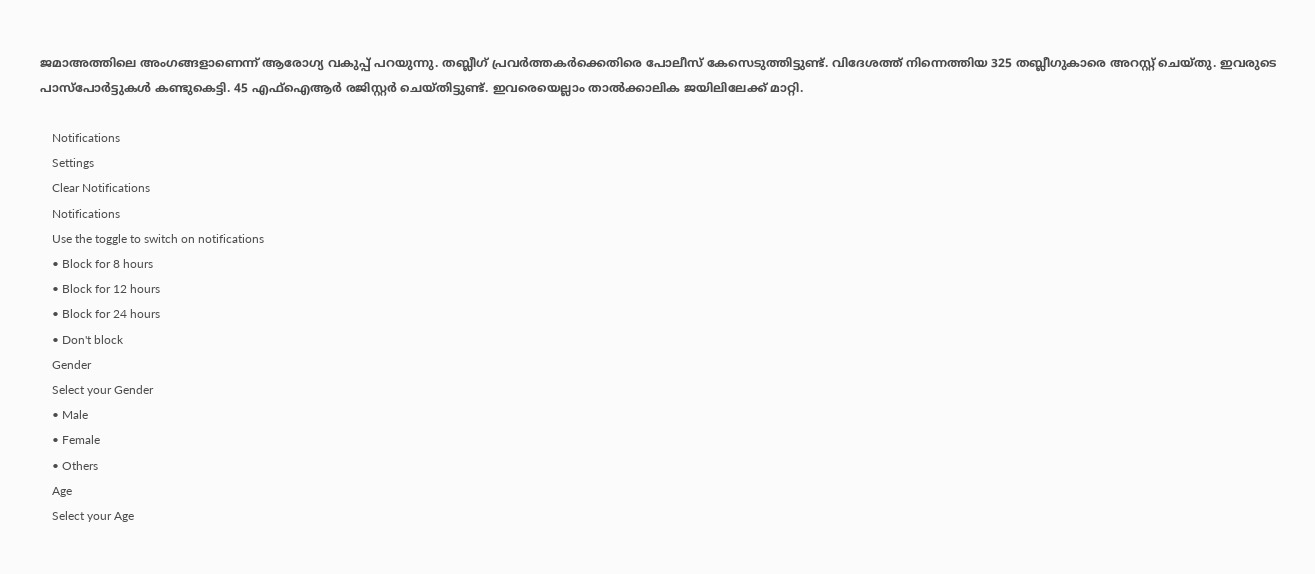ജമാഅത്തിലെ അംഗങ്ങളാണെന്ന് ആരോഗ്യ വകുപ്പ് പറയുന്നു. തബ്ലീഗ് പ്രവര്‍ത്തകര്‍ക്കെതിരെ പോലീസ് കേസെടുത്തിട്ടുണ്ട്. വിദേശത്ത് നിന്നെത്തിയ 325 തബ്ലീഗുകാരെ അറസ്റ്റ് ചെയ്തു. ഇവരുടെ പാസ്‌പോര്‍ട്ടുകള്‍ കണ്ടുകെട്ടി. 45 എഫ്‌ഐആര്‍ രജിസ്റ്റര്‍ ചെയ്തിട്ടുണ്ട്. ഇവരെയെല്ലാം താല്‍ക്കാലിക ജയിലിലേക്ക് മാറ്റി.

    Notifications
    Settings
    Clear Notifications
    Notifications
    Use the toggle to switch on notifications
    • Block for 8 hours
    • Block for 12 hours
    • Block for 24 hours
    • Don't block
    Gender
    Select your Gender
    • Male
    • Female
    • Others
    Age
    Select your Age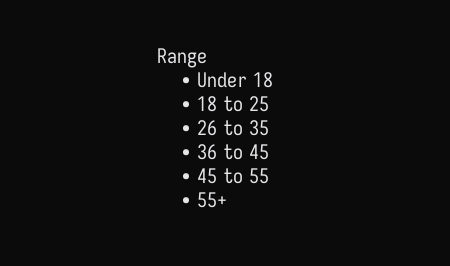Range
    • Under 18
    • 18 to 25
    • 26 to 35
    • 36 to 45
    • 45 to 55
    • 55+